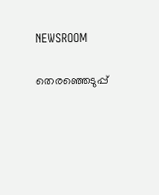NEWSROOM

തെരഞ്ഞെടുപ്പ്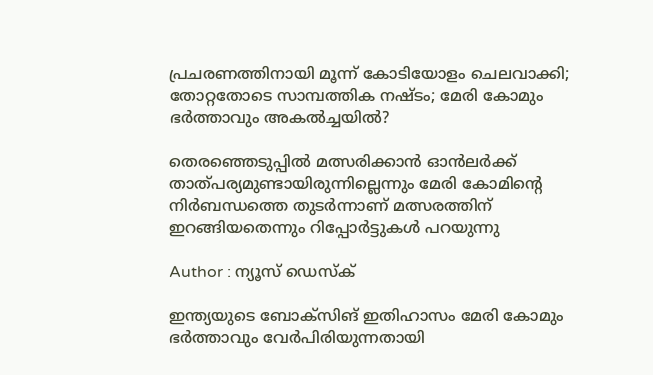പ്രചരണത്തിനായി മൂന്ന് കോടിയോളം ചെലവാക്കി; തോറ്റതോടെ സാമ്പത്തിക നഷ്ടം; മേരി കോമും ഭര്‍ത്താവും അകല്‍ച്ചയില്‍?

തെരഞ്ഞെടുപ്പില്‍ മത്സരിക്കാന്‍ ഓന്‍ലര്‍ക്ക് താത്പര്യമുണ്ടായിരുന്നില്ലെന്നും മേരി കോമിന്റെ നിര്‍ബന്ധത്തെ തുടര്‍ന്നാണ് മത്സരത്തിന് ഇറങ്ങിയതെന്നും റിപ്പോര്‍ട്ടുകള്‍ പറയുന്നു

Author : ന്യൂസ് ഡെസ്ക്

ഇന്ത്യയുടെ ബോക്‌സിങ് ഇതിഹാസം മേരി കോമും ഭര്‍ത്താവും വേര്‍പിരിയുന്നതായി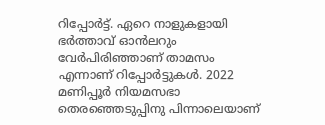റിപ്പോര്‍ട്ട്. ഏറെ നാളുകളായി ഭര്‍ത്താവ് ഓന്‍ലറും വേര്‍പിരിഞ്ഞാണ് താമസം എന്നാണ് റിപ്പോര്‍ട്ടുകള്‍. 2022 മണിപ്പൂര്‍ നിയമസഭാ തെരഞ്ഞെടുപ്പിനു പിന്നാലെയാണ്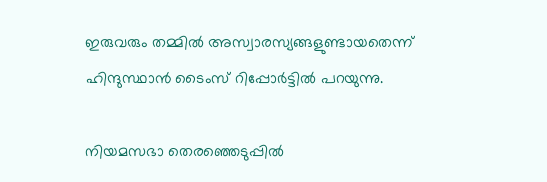ഇരുവരും തമ്മില്‍ അസ്വാരസ്യങ്ങളുണ്ടായതെന്ന് ഹിന്ദുസ്ഥാന്‍ ടൈംസ് റിപ്പോര്‍ട്ടില്‍ പറയുന്നു.

നിയമസഭാ തെരഞ്ഞെടുപ്പില്‍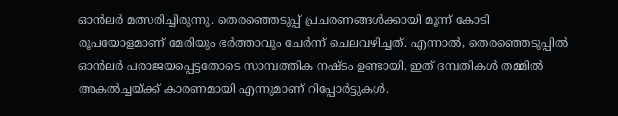ഓന്‍ലര്‍ മത്സരിച്ചിരുന്നു. തെരഞ്ഞെടുപ്പ് പ്രചരണങ്ങള്‍ക്കായി മൂന്ന് കോടി രൂപയോളമാണ് മേരിയും ഭര്‍ത്താവും ചേര്‍ന്ന് ചെലവഴിച്ചത്. എന്നാല്‍, തെരഞ്ഞെടുപ്പില്‍ ഓന്‍ലര്‍ പരാജയപ്പെട്ടതോടെ സാമ്പത്തിക നഷ്ടം ഉണ്ടായി. ഇത് ദമ്പതികള്‍ തമ്മില്‍ അകല്‍ച്ചയ്ക്ക് കാരണമായി എന്നുമാണ് റിപ്പോര്‍ട്ടുകള്‍.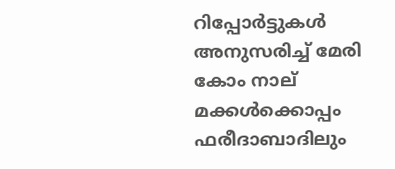റിപ്പോര്‍ട്ടുകള്‍ അനുസരിച്ച് മേരി കോം നാല് മക്കള്‍ക്കൊപ്പം ഫരീദാബാദിലും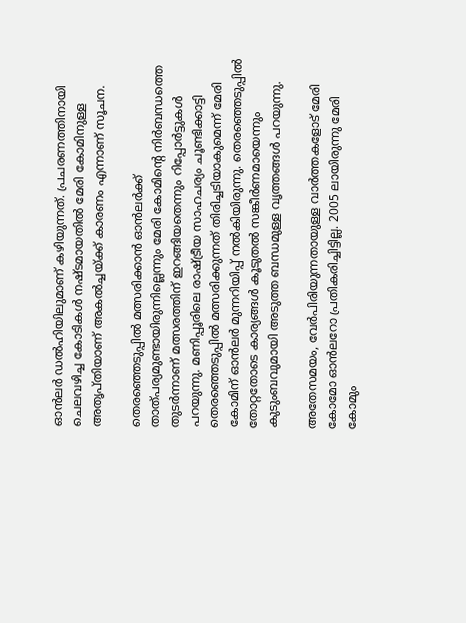ഓന്‍ലര്‍ ഡല്‍ഹിയിലുമാണ് കഴിയുന്നത്. പ്രചരണത്തിനായി ചെലവഴിച്ച കോടികള്‍ നഷ്ടമായതില്‍ മേരി കോമിനുള്ള അതൃപ്തിയാണ് അകല്‍ച്ചയ്ക്ക് കാരണം എന്നാണ് സൂചന.

തെരഞ്ഞെടുപ്പില്‍ മത്സരിക്കാന്‍ ഓന്‍ലര്‍ക്ക് താത്പര്യമുണ്ടായിരുന്നില്ലെന്നും മേരി കോമിന്റെ നിര്‍ബന്ധത്തെ തുടര്‍ന്നാണ് മത്സരത്തിന് ഇറങ്ങിയതെന്നും റിപ്പോര്‍ട്ടുകള്‍ പറയുന്നു. മണിപ്പൂരിലെ രാഷ്ട്രീയ സാഹചര്യം ചൂണ്ടിക്കാട്ടി തെരഞ്ഞെടുപ്പില്‍ മത്സരിക്കുന്നത് തിരിച്ചടിയാകുമെന്ന് മേരി കോമിന് ഓന്‍ലര്‍ മുന്നറിയിപ്പ് നല്‍കിയിരുന്നു. തെരഞ്ഞെടുപ്പില്‍ തോറ്റതോടെ കാര്യങ്ങള്‍ കൂടുതല്‍ സങ്കീര്‍ണമായെന്നും കുടുംബവുമായി അടുത്ത ബന്ധമുള്ള വൃത്തങ്ങള്‍ പറയുന്നു.

അതേസമയം, വേര്‍പിരിയുന്നതായുള്ള വാര്‍ത്തകളോട് മേരി കോമോ ഓന്‍ലറോ പ്രതികരിച്ചിട്ടില്ല. 2005 ലായിരുന്നു മേരി കോമും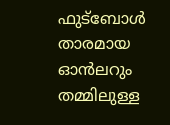ഫുട്‌ബോള്‍ താരമായ ഓന്‍ലറും തമ്മിലുള്ള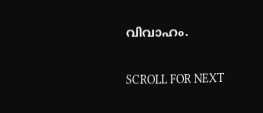വിവാഹം.

SCROLL FOR NEXT